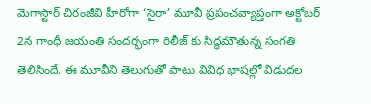మెగాస్టార్ చిరంజీవి హీరోగా ‘సైరా’ మూవీ ప్రపంచవ్యాప్తంగా అక్టోబర్ 2న గాంధీ జయంతి సందర్భంగా రిలీజ్ కు సిద్ధమౌతున్న సంగతి తెలిసిందే. ఈ మూవీని తెలుగుతో పాటు వివిధ భాషల్లో విడుదల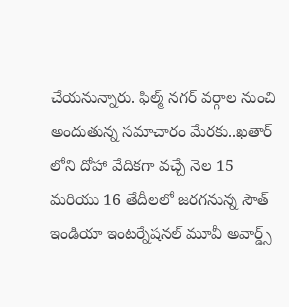చేయనున్నారు. ఫిల్మ్ నగర్ వర్గాల నుంచి అందుతున్న సమాచారం మేరకు..ఖతార్ లోని దోహా వేదికగా వచ్చే నెల 15 మరియు 16 తేదీలలో జరగనున్న సౌత్ ఇండియా ఇంటర్నేషనల్ మూవీ అవార్డ్స్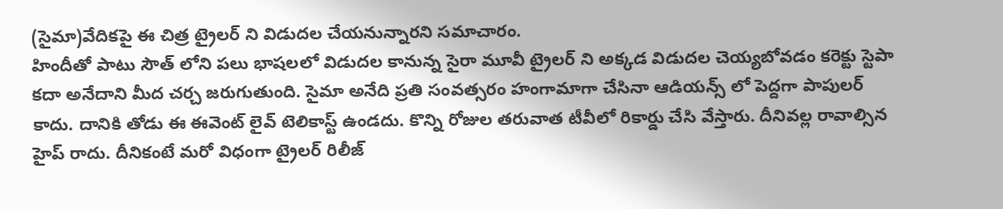(సైమా)వేదికపై ఈ చిత్ర ట్రైలర్ ని విడుదల చేయనున్నారని సమాచారం.
హిందీతో పాటు సౌత్ లోని పలు భాషలలో విడుదల కానున్న సైరా మూవీ ట్రైలర్ ని అక్కడ విడుదల చెయ్యబోవడం కరెక్టు స్టెపా కదా అనేదాని మీద చర్చ జరుగుతుంది. సైమా అనేది ప్రతి సంవత్సరం హంగామాగా చేసినా ఆడియన్స్ లో పెద్దగా పాపులర్ కాదు. దానికి తోడు ఈ ఈవెంట్ లైవ్ టెలికాస్ట్ ఉండదు. కొన్ని రోజుల తరువాత టీవీలో రికార్డు చేసి వేస్తారు. దీనివల్ల రావాల్సిన హైప్ రాదు. దీనికంటే మరో విధంగా ట్రైలర్ రిలీజ్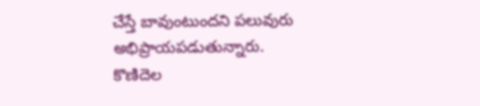చేస్తే బావుంటుందని పలువురు అభిప్రాయపడుతున్నారు.
కొణిదెల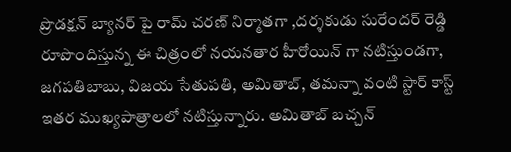ప్రొడక్షన్ బ్యానర్ పై రామ్ చరణ్ నిర్మాతగా ,దర్శకుడు సురేందర్ రెడ్డి రూపొందిస్తున్న ఈ చిత్రంలో నయనతార హీరోయిన్ గా నటిస్తుండగా, జగపతిబాబు, విజయ సేతుపతి, అమితాబ్, తమన్నా వంటి స్టార్ కాస్ట్ ఇతర ముఖ్యపాత్రాలలో నటిస్తున్నారు. అమితాబ్ బచ్చన్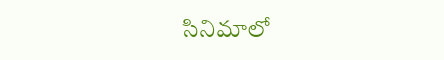సినిమాలో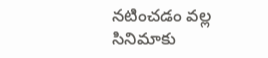నటించడం వల్ల సినిమాకు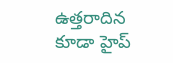ఉత్తరాదిన కూడా హైప్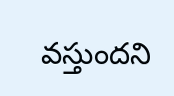వస్తుందని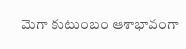మెగా కుటుంబం ఆశాభావంగా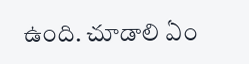ఉంది. చూడాలి ఏం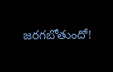జరగబోతుందో!